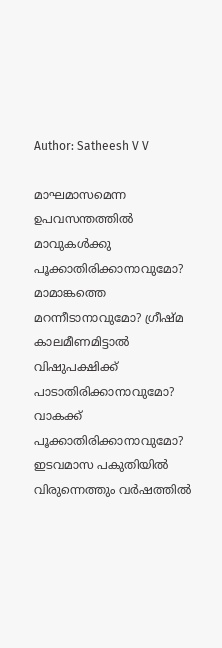Author: Satheesh V V

മാഘമാസമെന്ന ഉപവസന്തത്തിൽ മാവുകൾക്കു പൂക്കാതിരിക്കാനാവുമോ? മാമാങ്കത്തെ മറന്നീടാനാവുമോ? ഗ്രീഷ്മ കാലമീണമിട്ടാൽ വിഷുപക്ഷിക്ക് പാടാതിരിക്കാനാവുമോ? വാകക്ക് പൂക്കാതിരിക്കാനാവുമോ? ഇടവമാസ പകുതിയിൽ വിരുന്നെത്തും വർഷത്തിൽ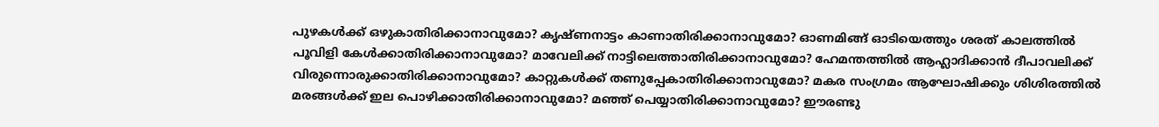പുഴകൾക്ക് ഒഴുകാതിരിക്കാനാവുമോ? കൃഷ്ണനാട്ടം കാണാതിരിക്കാനാവുമോ? ഓണമിങ്ങ് ഓടിയെത്തും ശരത് കാലത്തിൽ പൂവിളി കേൾക്കാതിരിക്കാനാവുമോ? മാവേലിക്ക് നാട്ടിലെത്താതിരിക്കാനാവുമോ? ഹേമന്തത്തിൽ ആഹ്ലാദിക്കാൻ ദീപാവലിക്ക് വിരുന്നൊരുക്കാതിരിക്കാനാവുമോ? കാറ്റുകൾക്ക് തണുപ്പേകാതിരിക്കാനാവുമോ? മകര സംഗ്രമം ആഘോഷിക്കും ശിശിരത്തിൽ മരങ്ങൾക്ക് ഇല പൊഴിക്കാതിരിക്കാനാവുമോ? മഞ്ഞ് പെയ്യാതിരിക്കാനാവുമോ? ഈരണ്ടു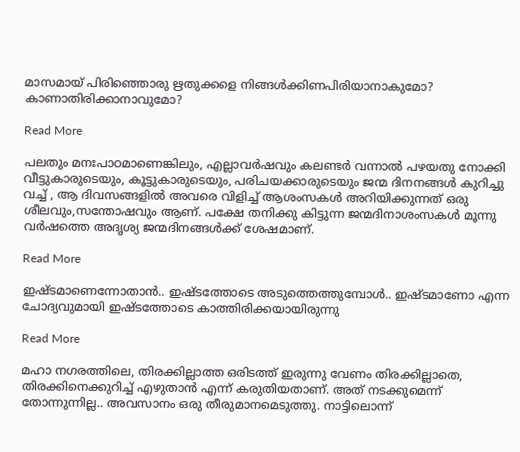മാസമായ് പിരിഞ്ഞൊരു ഋതുക്കളെ നിങ്ങൾക്കിണപിരിയാനാകുമോ? കാണാതിരിക്കാനാവുമോ?

Read More

പലതും മനഃപാഠമാണെങ്കിലും, എല്ലാവർഷവും കലണ്ടർ വന്നാൽ പഴയതു നോക്കി വീട്ടുകാരുടെയും, കൂട്ടുകാരുടെയും, പരിചയക്കാരുടെയും ജന്മ ദിനനങ്ങൾ കുറിച്ചു വച്ച് , ആ ദിവസങ്ങളിൽ അവരെ വിളിച്ച് ആശംസകൾ അറിയിക്കുന്നത് ഒരു ശീലവും,സന്തോഷവും ആണ്. പക്ഷേ തനിക്കു കിട്ടുന്ന ജന്മദിനാശംസകൾ മൂന്നു വർഷത്തെ അദൃശ്യ ജന്മദിനങ്ങൾക്ക് ശേഷമാണ്.

Read More

ഇഷ്ടമാണെന്നോതാൻ.. ഇഷ്ടത്തോടെ അടുത്തെത്തുമ്പോൾ.. ഇഷ്ടമാണോ എന്ന ചോദ്യവുമായി ഇഷ്ടത്തോടെ കാത്തിരിക്കയായിരുന്നു

Read More

മഹാ നഗരത്തിലെ, തിരക്കില്ലാത്ത ഒരിടത്ത് ഇരുന്നു വേണം തിരക്കില്ലാതെ, തിരക്കിനെക്കുറിച്ച് എഴുതാൻ എന്ന് കരുതിയതാണ്. അത് നടക്കുമെന്ന് തോന്നുന്നില്ല.. അവസാനം ഒരു തീരുമാനമെടുത്തു. നാട്ടിലൊന്ന്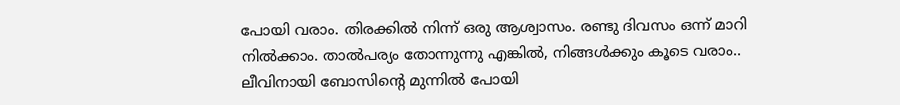പോയി വരാം. തിരക്കിൽ നിന്ന് ഒരു ആശ്വാസം. രണ്ടു ദിവസം ഒന്ന് മാറി നിൽക്കാം. താൽപര്യം തോന്നുന്നു എങ്കിൽ, നിങ്ങൾക്കും കൂടെ വരാം.. ലീവിനായി ബോസിൻ്റെ മുന്നിൽ പോയി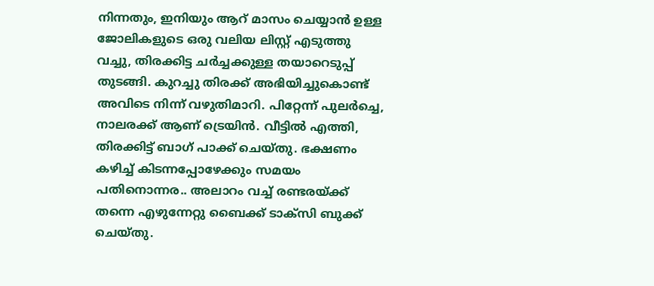നിന്നതും, ഇനിയും ആറ് മാസം ചെയ്യാൻ ഉള്ള ജോലികളുടെ ഒരു വലിയ ലിസ്റ്റ് എടുത്തു വച്ചു, തിരക്കിട്ട ചർച്ചക്കുള്ള തയാറെടുപ്പ് തുടങ്ങി. കുറച്ചു തിരക്ക് അഭിയിച്ചുകൊണ്ട് അവിടെ നിന്ന് വഴുതിമാറി. പിറ്റേന്ന് പുലർച്ചെ, നാലരക്ക് ആണ് ട്രെയിൻ. വീട്ടിൽ എത്തി, തിരക്കിട്ട് ബാഗ് പാക്ക് ചെയ്തു. ഭക്ഷണം കഴിച്ച് കിടന്നപ്പോഴേക്കും സമയം പതിനൊന്നര.. അലാറം വച്ച് രണ്ടരയ്ക്ക് തന്നെ എഴുന്നേറ്റു ബൈക്ക് ടാക്സി ബുക്ക് ചെയ്തു.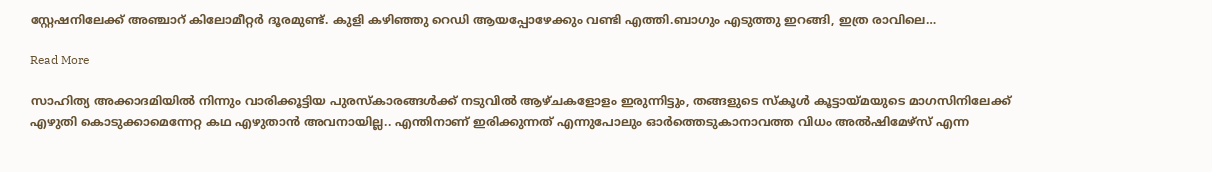സ്റ്റേഷനിലേക്ക് അഞ്ചാറ് കിലോമീറ്റർ ദൂരമുണ്ട്. കുളി കഴിഞ്ഞു റെഡി ആയപ്പോഴേക്കും വണ്ടി എത്തി.ബാഗും എടുത്തു ഇറങ്ങി, ഇത്ര രാവിലെ…

Read More

സാഹിത്യ അക്കാദമിയിൽ നിന്നും വാരിക്കൂട്ടിയ പുരസ്കാരങ്ങൾക്ക് നടുവിൽ ആഴ്ചകളോളം ഇരുന്നിട്ടും, തങ്ങളുടെ സ്കൂൾ കൂട്ടായ്മയുടെ മാഗസിനിലേക്ക് എഴുതി കൊടുക്കാമെന്നേറ്റ കഥ എഴുതാൻ അവനായില്ല.. എന്തിനാണ് ഇരിക്കുന്നത് എന്നുപോലും ഓർത്തെടുകാനാവത്ത വിധം അൽഷിമേഴ്സ് എന്ന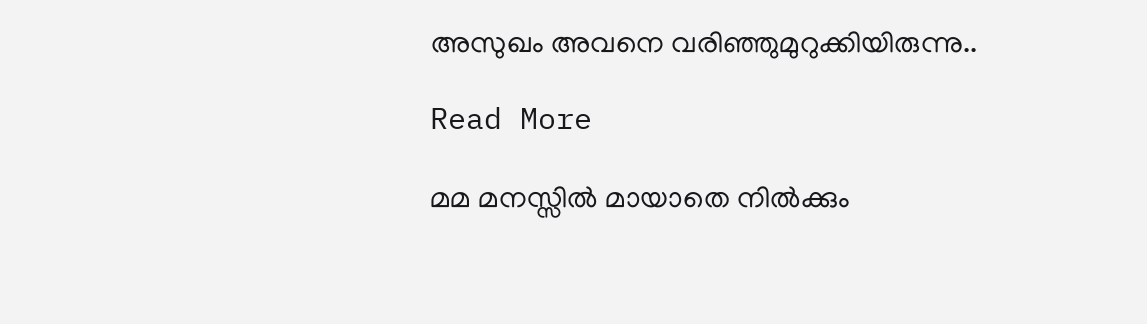അസുഖം അവനെ വരിഞ്ഞുമുറുക്കിയിരുന്നു..

Read More

മമ മനസ്സിൽ മായാതെ നിൽക്കും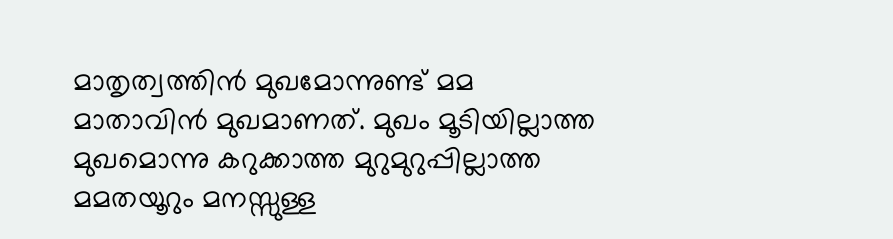മാതൃത്വത്തിൻ മുഖമോന്നുണ്ട് മമ മാതാവിൻ മുഖമാണത്. മുഖം മൂടിയില്ലാത്ത മുഖമൊന്നു കറുക്കാത്ത മുറുമുറുപ്പില്ലാത്ത മമതയൂറും മനസ്സുള്ള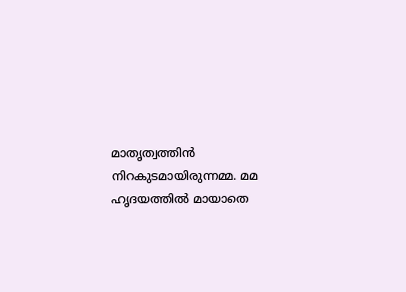മാതൃത്വത്തിൻ നിറകുടമായിരുന്നമ്മ. മമ ഹൃദയത്തിൽ മായാതെ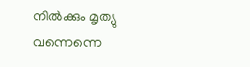നിൽക്കും മൃത്യു വന്നെന്നെ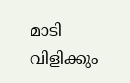മാടി വിളിക്കും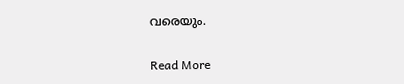വരെയും.

Read More